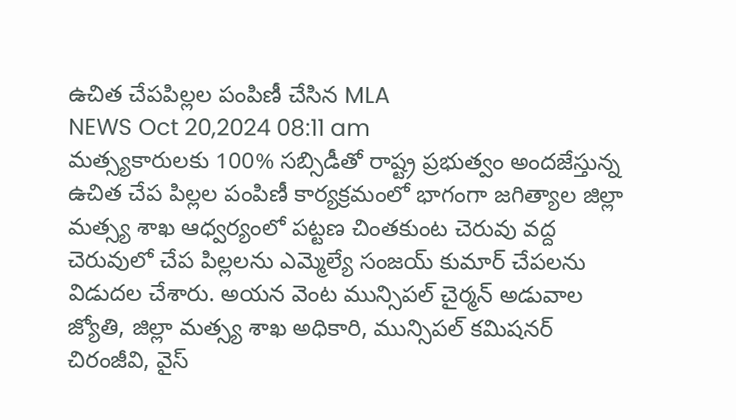ఉచిత చేపపిల్లల పంపిణీ చేసిన MLA
NEWS Oct 20,2024 08:11 am
మత్స్యకారులకు 100% సబ్సిడీతో రాష్ట్ర ప్రభుత్వం అందజేస్తున్న ఉచిత చేప పిల్లల పంపిణీ కార్యక్రమంలో భాగంగా జగిత్యాల జిల్లా మత్స్య శాఖ ఆధ్వర్యంలో పట్టణ చింతకుంట చెరువు వద్ద చెరువులో చేప పిల్లలను ఎమ్మెల్యే సంజయ్ కుమార్ చేపలను విడుదల చేశారు. అయన వెంట మున్సిపల్ చైర్మన్ అడువాల జ్యోతి, జిల్లా మత్స్య శాఖ అధికారి, మున్సిపల్ కమిషనర్ చిరంజీవి, వైస్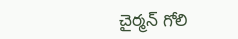చైర్మన్ గోలి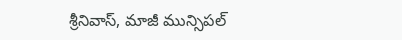శ్రీనివాస్, మాజీ మున్సిపల్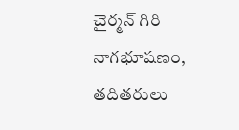చైర్మన్ గిరి నాగభూషణం, తదితరులు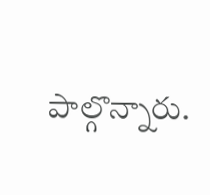పాల్గొన్నారు.